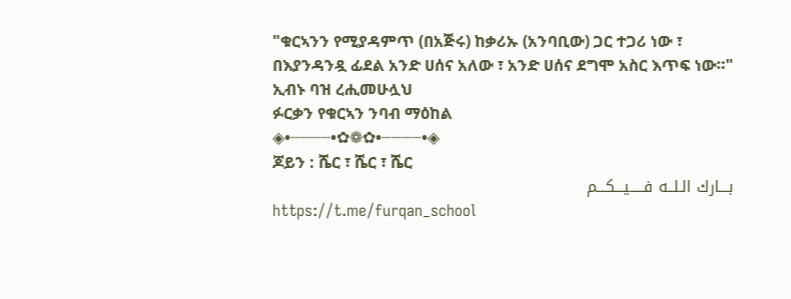"ቁርኣንን የሚያዳምጥ (በአጅሩ) ከቃሪኡ (አንባቢው) ጋር ተጋሪ ነው ፣ በእያንዳንዷ ፊደል አንድ ሀሰና አለው ፣ አንድ ሀሰና ደግሞ አስር እጥፍ ነው።"
ኢብኑ ባዝ ረሒመሁሏህ
ፉርቃን የቁርኣን ንባብ ማዕከል
◈•┈┈┈┈•✿❁✿•┈┈┈┈•◈
ጆይን : ሼር ፣ ሼር ፣ ሼር
بـــارك الـلــه فـــــيـــكـــم
https://t.me/furqan_school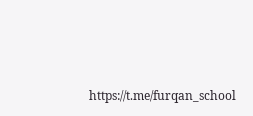https://t.me/furqan_school